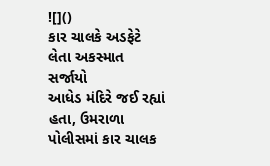![]()
કાર ચાલકે અડફેટે લેતા અકસ્માત સર્જાયો
આધેડ મંદિરે જઈ રહ્યાં હતા, ઉમરાળા પોલીસમાં કાર ચાલક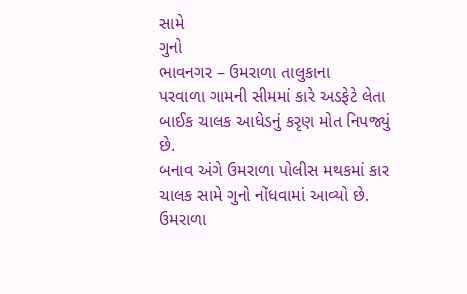સામે
ગુનો
ભાવનગર – ઉમરાળા તાલુકાના
પરવાળા ગામની સીમમાં કારે અડફેટે લેતા બાઈક ચાલક આધેડનું કરૃણ મોત નિપજ્યું છે.
બનાવ અંગે ઉમરાળા પોલીસ મથકમાં કાર ચાલક સામે ગુનો નોંધવામાં આવ્યો છે.
ઉમરાળા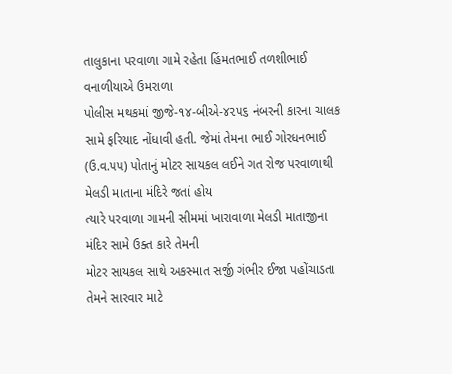તાલુકાના પરવાળા ગામે રહેતા હિંમતભાઈ તળશીભાઈ વનાળીયાએ ઉમરાળા
પોલીસ મથકમાં જીજે-૧૪-બીએ-૪૨૫૬ નંબરની કારના ચાલક સામે ફરિયાદ નોંધાવી હતી. જેમાં તેમના ભાઈ ગોરધનભાઈ
(ઉ.વ.૫૫) પોતાનું મોટર સાયકલ લઈને ગત રોજ પરવાળાથી મેલડી માતાના મંદિરે જતાં હોય
ત્યારે પરવાળા ગામની સીમમાં ખારાવાળા મેલડી માતાજીના મંદિર સામે ઉક્ત કારે તેમની
મોટર સાયકલ સાથે અકસ્માત સર્જી ગંભીર ઈજા પહોંચાડતા તેમને સારવાર માટે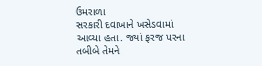ઉમરાળા
સરકારી દવાખાને ખસેડવામાં આવ્યા હતા. જ્યાં ફરજ પરના તબીબે તેમને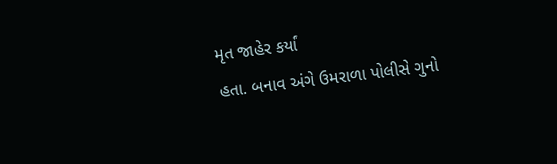મૃત જાહેર કર્યાં
હતા. બનાવ અંગે ઉમરાળા પોલીસે ગુનો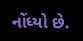નોંધ્યો છે.